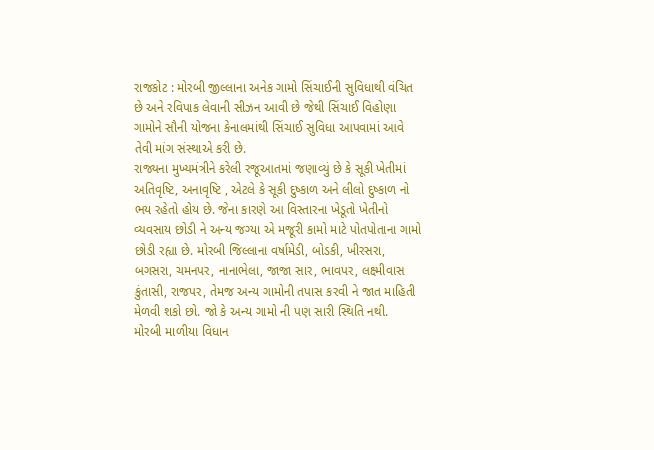રાજકોટ : મોરબી જીલ્લાના અનેક ગામો સિંચાઈની સુવિધાથી વંચિત છે અને રવિપાક લેવાની સીઝન આવી છે જેથી સિંચાઈ વિહોણા ગામોને સૌની યોજના કેનાલમાંથી સિંચાઈ સુવિધા આપવામાં આવે તેવી માંગ સંસ્થાએ કરી છે.
રાજ્યના મુખ્યમંત્રીને કરેલી રજૂઆતમાં જણાવ્યું છે કે સૂકી ખેતીમાં અતિવૃષ્ટિ, અનાવૃષ્ટિ , એટલે કે સૂકી દુષ્કાળ અને લીલો દુષ્કાળ નો ભય રહેતો હોય છે. જેના કારણે આ વિસ્તારના ખેડૂતો ખેતીનો વ્યવસાય છોડી ને અન્ય જગ્યા એ મજૂરી કામો માટે પોતપોતાના ગામો છોડી રહ્યા છે. મોરબી જિલ્લાના વર્ષામેડી, બોડકી, ખીરસરા, બગસરા, ચમનપર, નાનાભેલા, જાજા સાર, ભાવપર, લક્ષ્મીવાસ કુંતાસી, રાજપર, તેમજ અન્ય ગામોની તપાસ કરવી ને જાત માહિતી મેળવી શકો છો. જો કે અન્ય ગામો ની પણ સારી સ્થિતિ નથી.
મોરબી માળીયા વિધાન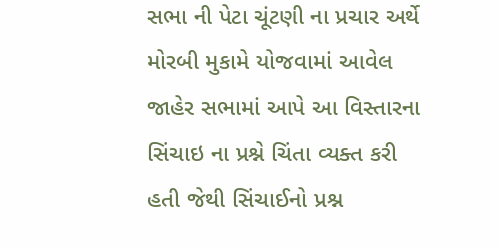સભા ની પેટા ચૂંટણી ના પ્રચાર અર્થે મોરબી મુકામે યોજવામાં આવેલ જાહેર સભામાં આપે આ વિસ્તારના સિંચાઇ ના પ્રશ્ને ચિંતા વ્યક્ત કરી હતી જેથી સિંચાઈનો પ્રશ્ન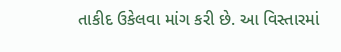તાકીદ ઉકેલવા માંગ કરી છે. આ વિસ્તારમાં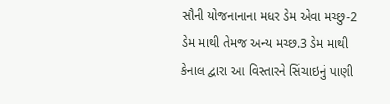સૌની યોજનાનાના મધર ડેમ એવા મચ્છુ-2 ડેમ માથી તેમજ અન્ય મચ્છ.3 ડેમ માથી કેનાલ દ્વારા આ વિસ્તારને સિંચાઇનું પાણી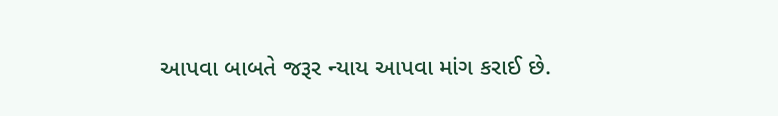આપવા બાબતે જરૂર ન્યાય આપવા માંગ કરાઈ છે.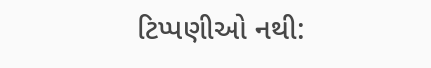ટિપ્પણીઓ નથી: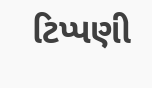ટિપ્પણી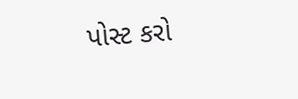પોસ્ટ કરો